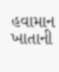હવામાન ખાતાની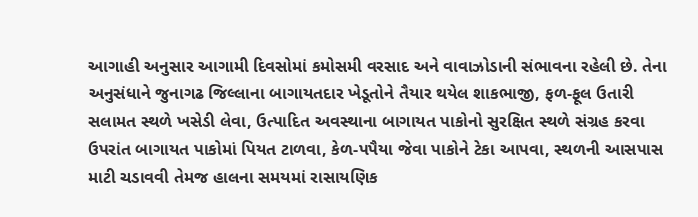આગાહી અનુસાર આગામી દિવસોમાં કમોસમી વરસાદ અને વાવાઝોડાની સંભાવના રહેલી છે. તેના અનુસંધાને જુનાગઢ જિલ્લાના બાગાયતદાર ખેડૂતોને તૈયાર થયેલ શાકભાજી, ફળ-ફૂલ ઉતારી સલામત સ્થળે ખસેડી લેવા, ઉત્પાદિત અવસ્થાના બાગાયત પાકોનો સુરક્ષિત સ્થળે સંગ્રહ કરવા ઉપરાંત બાગાયત પાકોમાં પિયત ટાળવા, કેળ-પપૈયા જેવા પાકોને ટેકા આપવા, સ્થળની આસપાસ માટી ચડાવવી તેમજ હાલના સમયમાં રાસાયણિક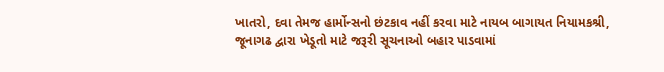ખાતરો, દવા તેમજ હાર્મોન્સનો છંટકાવ નહીં કરવા માટે નાયબ બાગાયત નિયામકશ્રી, જૂનાગઢ દ્વારા ખેડૂતો માટે જરૂરી સૂચનાઓ બહાર પાડવામાં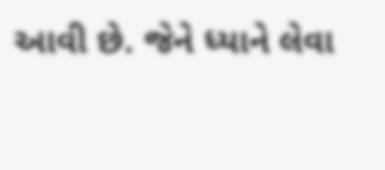આવી છે. જેને ધ્યાને લેવા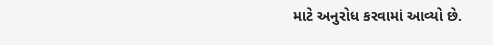માટે અનુરોધ કરવામાં આવ્યો છે.